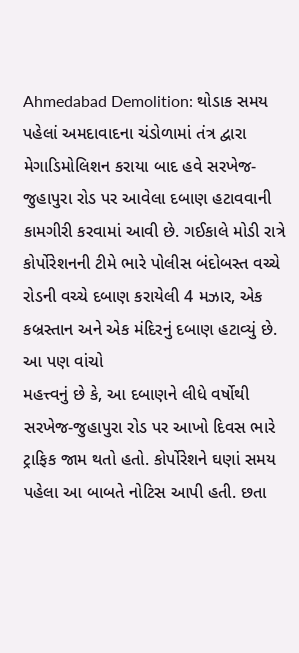Ahmedabad Demolition: થોડાક સમય પહેલાં અમદાવાદના ચંડોળામાં તંત્ર દ્વારા મેગાડિમોલિશન કરાયા બાદ હવે સરખેજ-જુહાપુરા રોડ પર આવેલા દબાણ હટાવવાની કામગીરી કરવામાં આવી છે. ગઈકાલે મોડી રાત્રે કોર્પોરેશનની ટીમે ભારે પોલીસ બંદોબસ્ત વચ્ચે રોડની વચ્ચે દબાણ કરાયેલી 4 મઝાર, એક કબ્રસ્તાન અને એક મંદિરનું દબાણ હટાવ્યું છે.
આ પણ વાંચો
મહત્ત્વનું છે કે, આ દબાણને લીધે વર્ષોથી સરખેજ-જુહાપુરા રોડ પર આખો દિવસ ભારે ટ્રાફિક જામ થતો હતો. કોર્પોરેશને ઘણાં સમય પહેલા આ બાબતે નોટિસ આપી હતી. છતા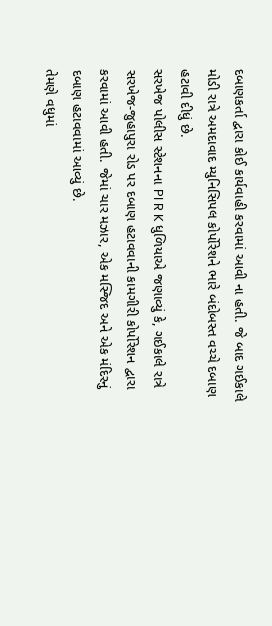દબાણકર્તા દ્વારા કોઈ કાર્યવાહી કરવામાં આવી ના હતી. જે બાદ ગઈકાલે મોડી રાત્રે અમદાવાદ મ્યુનિસિપલ કોર્પોરેશને ભારે બંદોબસ્ત વચ્ચે દબાણ હટાવી દીધું છે.
સરખેજ પોલીસ સ્ટેશનના PI R K ધુળિયાએ જણાવ્યું કે, ગઈકાલે રાત્રે સરખેજ-જુહાપુરા રોડ પર દબાણ હટાવવાની કામગીરી કોર્પોરેશન દ્વારા કરવામાં આવી હતી. જેમાં ચાર મઝાર, એક મસ્જિદ અને એક મંદિરનું દબાણ હટાવવામાં આવ્યું છે.
તેમણે વધુમાં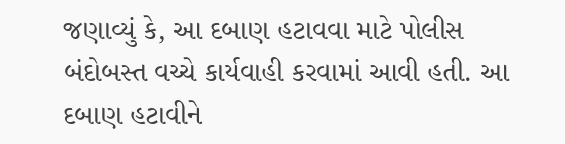જણાવ્યું કે, આ દબાણ હટાવવા માટે પોલીસ બંદોબસ્ત વચ્ચે કાર્યવાહી કરવામાં આવી હતી. આ દબાણ હટાવીને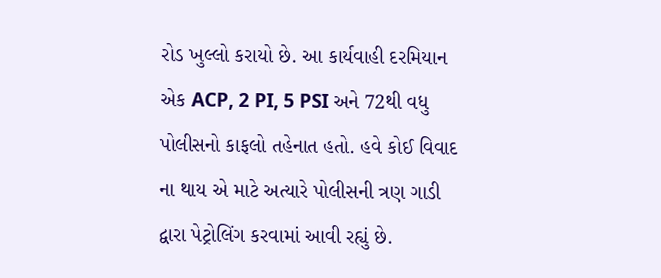રોડ ખુલ્લો કરાયો છે. આ કાર્યવાહી દરમિયાન એક ACP, 2 PI, 5 PSI અને 72થી વધુ પોલીસનો કાફલો તહેનાત હતો. હવે કોઈ વિવાદ ના થાય એ માટે અત્યારે પોલીસની ત્રણ ગાડી દ્વારા પેટ્રોલિંગ કરવામાં આવી રહ્યું છે.